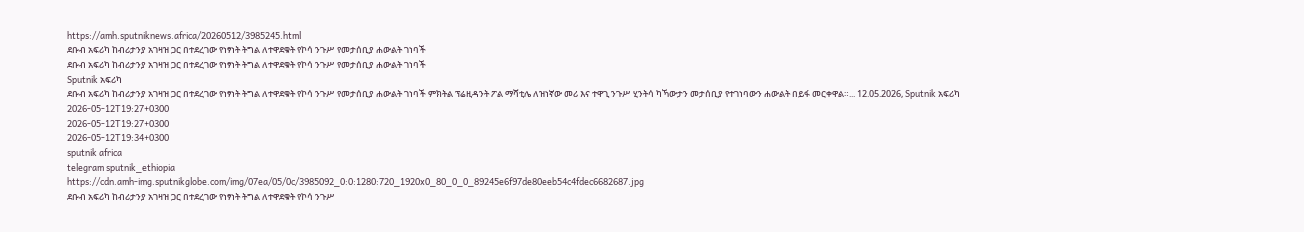https://amh.sputniknews.africa/20260512/3985245.html
ደቡብ አፍሪካ ከብሪታንያ አገዛዝ ጋር በተደረገው የነፃነት ትግል ለተዋደቁት የኮሳ ንጉሥ የመታሰቢያ ሐውልት ገነባች
ደቡብ አፍሪካ ከብሪታንያ አገዛዝ ጋር በተደረገው የነፃነት ትግል ለተዋደቁት የኮሳ ንጉሥ የመታሰቢያ ሐውልት ገነባች
Sputnik አፍሪካ
ደቡብ አፍሪካ ከብሪታንያ አገዛዝ ጋር በተደረገው የነፃነት ትግል ለተዋደቁት የኮሳ ንጉሥ የመታሰቢያ ሐውልት ገነባች ምክትል ፕሬዚዳንት ፖል ማሻቲሌ ለዝነኛው መሪ እና ተዋጊ ንጉሥ ሂንትሳ ካኻውታን መታሰቢያ የተገነባውን ሐውልት በይፋ መርቀዋል።... 12.05.2026, Sputnik አፍሪካ
2026-05-12T19:27+0300
2026-05-12T19:27+0300
2026-05-12T19:34+0300
sputnik africa
telegram sputnik_ethiopia
https://cdn.amh-img.sputnikglobe.com/img/07ea/05/0c/3985092_0:0:1280:720_1920x0_80_0_0_89245e6f97de80eeb54c4fdec6682687.jpg
ደቡብ አፍሪካ ከብሪታንያ አገዛዝ ጋር በተደረገው የነፃነት ትግል ለተዋደቁት የኮሳ ንጉሥ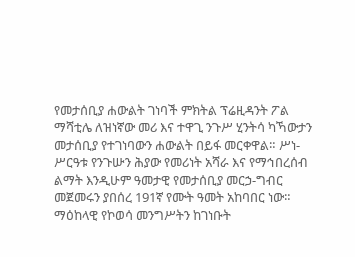የመታሰቢያ ሐውልት ገነባች ምክትል ፕሬዚዳንት ፖል ማሻቲሌ ለዝነኛው መሪ እና ተዋጊ ንጉሥ ሂንትሳ ካኻውታን መታሰቢያ የተገነባውን ሐውልት በይፋ መርቀዋል። ሥነ-ሥርዓቱ የንጉሡን ሕያው የመሪነት አሻራ እና የማኅበረሰብ ልማት እንዲሁም ዓመታዊ የመታሰቢያ መርኃ-ግብር መጀመሩን ያበሰረ 191ኛ የሙት ዓመት አከባበር ነው። ማዕከላዊ የኮወሳ መንግሥትን ከገነቡት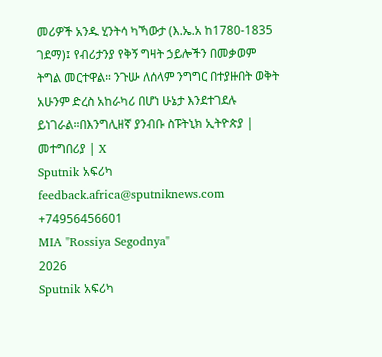መሪዎች አንዱ ሂንትሳ ካኻውታ (እ.ኤ.አ ከ1780-1835 ገደማ)፤ የብሪታንያ የቅኝ ግዛት ኃይሎችን በመቃወም ትግል መርተዋል። ንጉሡ ለሰላም ንግግር በተያዙበት ወቅት አሁንም ድረስ አከራካሪ በሆነ ሁኔታ እንደተገደሉ ይነገራል።በእንግሊዘኛ ያንብቡ ስፑትኒክ ኢትዮጵያ | መተግበሪያ | X
Sputnik አፍሪካ
feedback.africa@sputniknews.com
+74956456601
MIA "Rossiya Segodnya"
2026
Sputnik አፍሪካ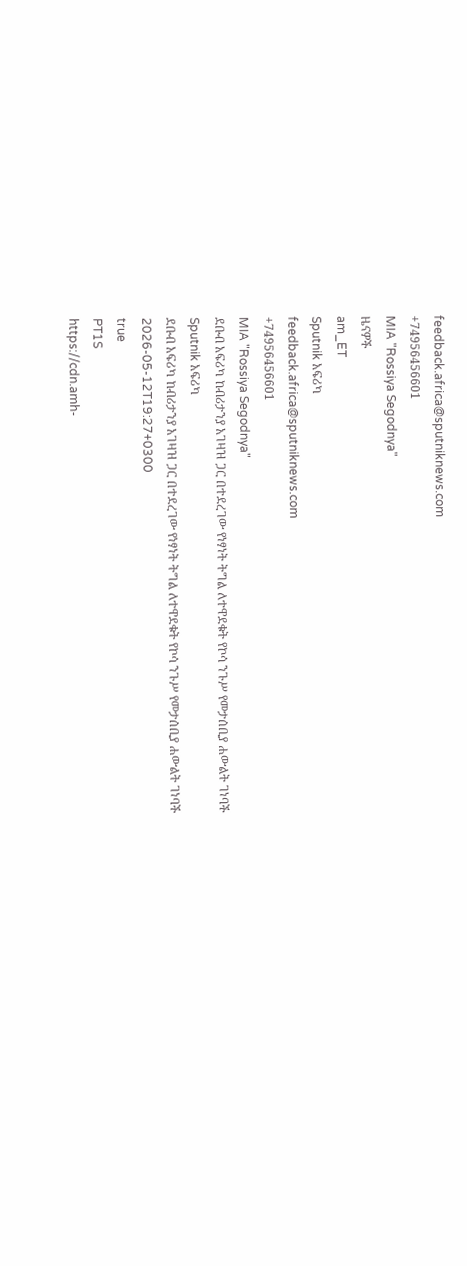feedback.africa@sputniknews.com
+74956456601
MIA "Rossiya Segodnya"
ዜናዎች
am_ET
Sputnik አፍሪካ
feedback.africa@sputniknews.com
+74956456601
MIA "Rossiya Segodnya"
ደቡብ አፍሪካ ከብሪታንያ አገዛዝ ጋር በተደረገው የነፃነት ትግል ለተዋደቁት የኮሳ ንጉሥ የመታሰቢያ ሐውልት ገነባች
Sputnik አፍሪካ
ደቡብ አፍሪካ ከብሪታንያ አገዛዝ ጋር በተደረገው የነፃነት ትግል ለተዋደቁት የኮሳ ንጉሥ የመታሰቢያ ሐውልት ገነባች
2026-05-12T19:27+0300
true
PT1S
https://cdn.amh-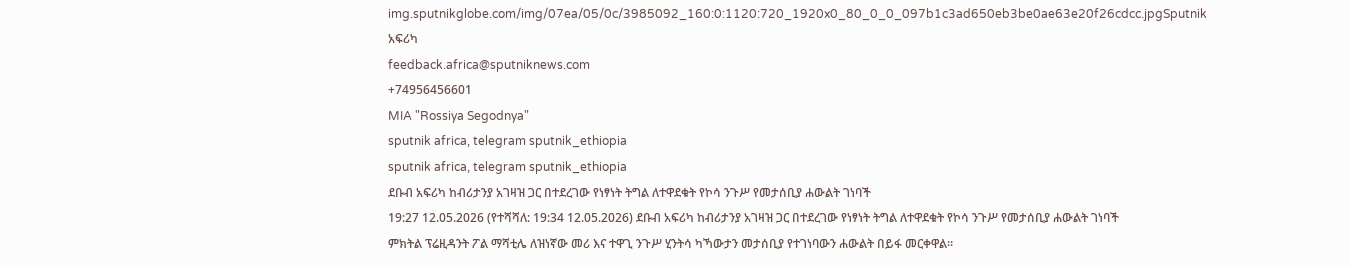img.sputnikglobe.com/img/07ea/05/0c/3985092_160:0:1120:720_1920x0_80_0_0_097b1c3ad650eb3be0ae63e20f26cdcc.jpgSputnik አፍሪካ
feedback.africa@sputniknews.com
+74956456601
MIA "Rossiya Segodnya"
sputnik africa, telegram sputnik_ethiopia
sputnik africa, telegram sputnik_ethiopia
ደቡብ አፍሪካ ከብሪታንያ አገዛዝ ጋር በተደረገው የነፃነት ትግል ለተዋደቁት የኮሳ ንጉሥ የመታሰቢያ ሐውልት ገነባች
19:27 12.05.2026 (የተሻሻለ: 19:34 12.05.2026) ደቡብ አፍሪካ ከብሪታንያ አገዛዝ ጋር በተደረገው የነፃነት ትግል ለተዋደቁት የኮሳ ንጉሥ የመታሰቢያ ሐውልት ገነባች
ምክትል ፕሬዚዳንት ፖል ማሻቲሌ ለዝነኛው መሪ እና ተዋጊ ንጉሥ ሂንትሳ ካኻውታን መታሰቢያ የተገነባውን ሐውልት በይፋ መርቀዋል።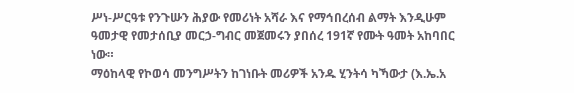ሥነ-ሥርዓቱ የንጉሡን ሕያው የመሪነት አሻራ እና የማኅበረሰብ ልማት እንዲሁም ዓመታዊ የመታሰቢያ መርኃ-ግብር መጀመሩን ያበሰረ 191ኛ የሙት ዓመት አከባበር ነው።
ማዕከላዊ የኮወሳ መንግሥትን ከገነቡት መሪዎች አንዱ ሂንትሳ ካኻውታ (እ.ኤ.አ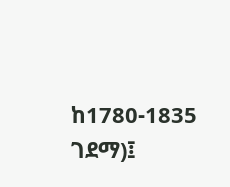ከ1780-1835 ገደማ)፤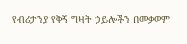የብሪታንያ የቅኝ ግዛት ኃይሎችን በመቃወም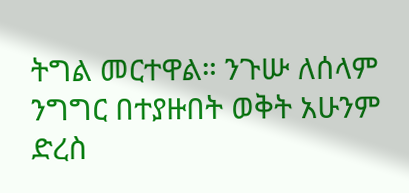ትግል መርተዋል። ንጉሡ ለሰላም ንግግር በተያዙበት ወቅት አሁንም ድረስ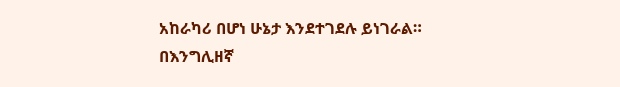አከራካሪ በሆነ ሁኔታ እንደተገደሉ ይነገራል።
በእንግሊዘኛ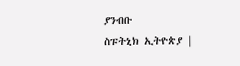ያንብቡ
ስፑትኒክ ኢትዮጵያ |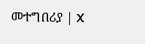መተግበሪያ | X